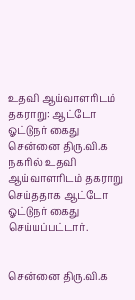உதவி ஆய்வாளரிடம் தகராறு: ஆட்டோ ஓட்டுநர் கைது
சென்னை திரு.வி.க நகரில் உதவி ஆய்வாளரிடம் தகராறு செய்ததாக ஆட்டோ ஓட்டுநர் கைது செய்யப்பட்டார்.


சென்னை திரு.வி.க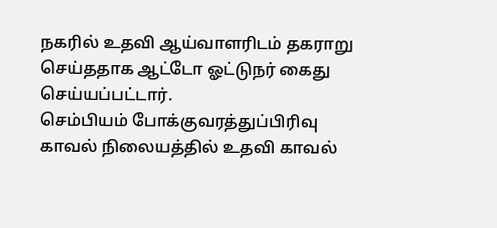நகரில் உதவி ஆய்வாளரிடம் தகராறு செய்ததாக ஆட்டோ ஓட்டுநர் கைது செய்யப்பட்டார்.
செம்பியம் போக்குவரத்துப்பிரிவு காவல் நிலையத்தில் உதவி காவல்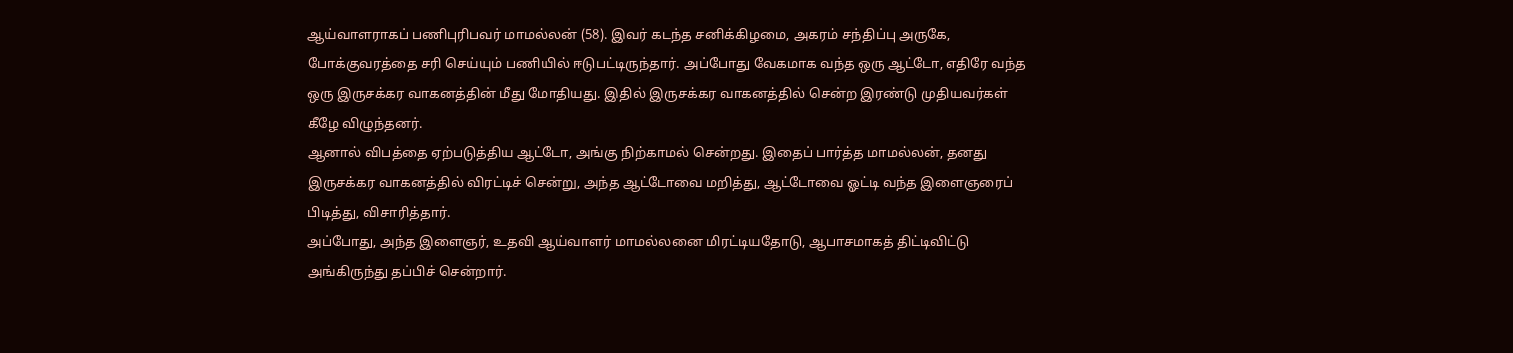ஆய்வாளராகப் பணிபுரிபவர் மாமல்லன் (58). இவர் கடந்த சனிக்கிழமை, அகரம் சந்திப்பு அருகே, போக்குவரத்தை சரி செய்யும் பணியில் ஈடுபட்டிருந்தார். அப்போது வேகமாக வந்த ஒரு ஆட்டோ, எதிரே வந்த ஒரு இருசக்கர வாகனத்தின் மீது மோதியது. இதில் இருசக்கர வாகனத்தில் சென்ற இரண்டு முதியவர்கள் கீழே விழுந்தனர்.
ஆனால் விபத்தை ஏற்படுத்திய ஆட்டோ, அங்கு நிற்காமல் சென்றது. இதைப் பார்த்த மாமல்லன், தனது இருசக்கர வாகனத்தில் விரட்டிச் சென்று, அந்த ஆட்டோவை மறித்து, ஆட்டோவை ஓட்டி வந்த இளைஞரைப் பிடித்து, விசாரித்தார்.
அப்போது, அந்த இளைஞர், உதவி ஆய்வாளர் மாமல்லனை மிரட்டியதோடு, ஆபாசமாகத் திட்டிவிட்டு அங்கிருந்து தப்பிச் சென்றார்.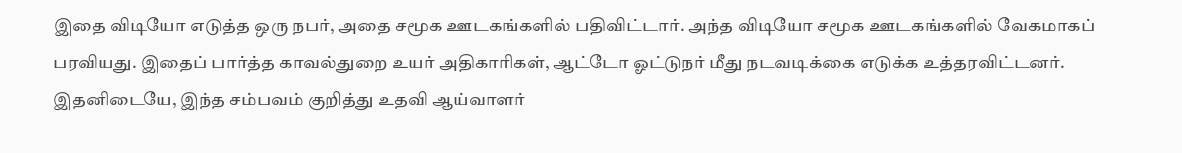இதை விடியோ எடுத்த ஒரு நபர், அதை சமூக ஊடகங்களில் பதிவிட்டார். அந்த விடியோ சமூக ஊடகங்களில் வேகமாகப் பரவியது. இதைப் பார்த்த காவல்துறை உயர் அதிகாரிகள், ஆட்டோ ஓட்டுநர் மீது நடவடிக்கை எடுக்க உத்தரவிட்டனர்.
இதனிடையே, இந்த சம்பவம் குறித்து உதவி ஆய்வாளர்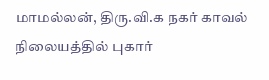மாமல்லன், திரு.வி.க நகர் காவல் நிலையத்தில் புகார்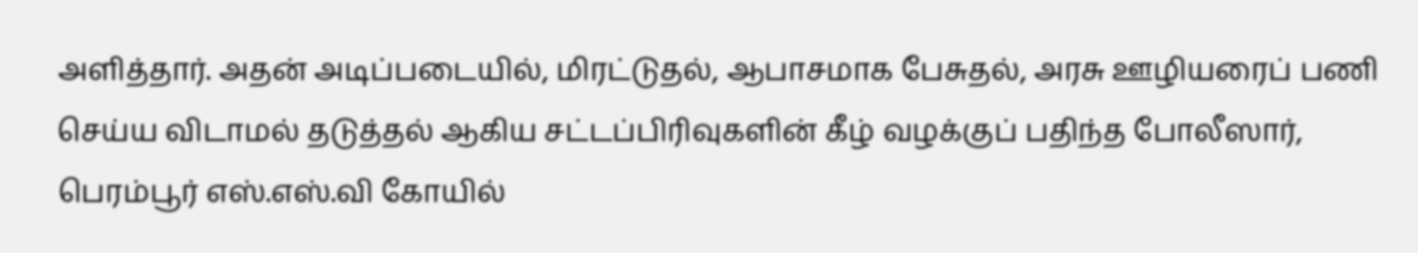அளித்தார். அதன் அடிப்படையில், மிரட்டுதல், ஆபாசமாக பேசுதல், அரசு ஊழியரைப் பணி செய்ய விடாமல் தடுத்தல் ஆகிய சட்டப்பிரிவுகளின் கீழ் வழக்குப் பதிந்த போலீஸார், பெரம்பூர் எஸ்.எஸ்.வி கோயில்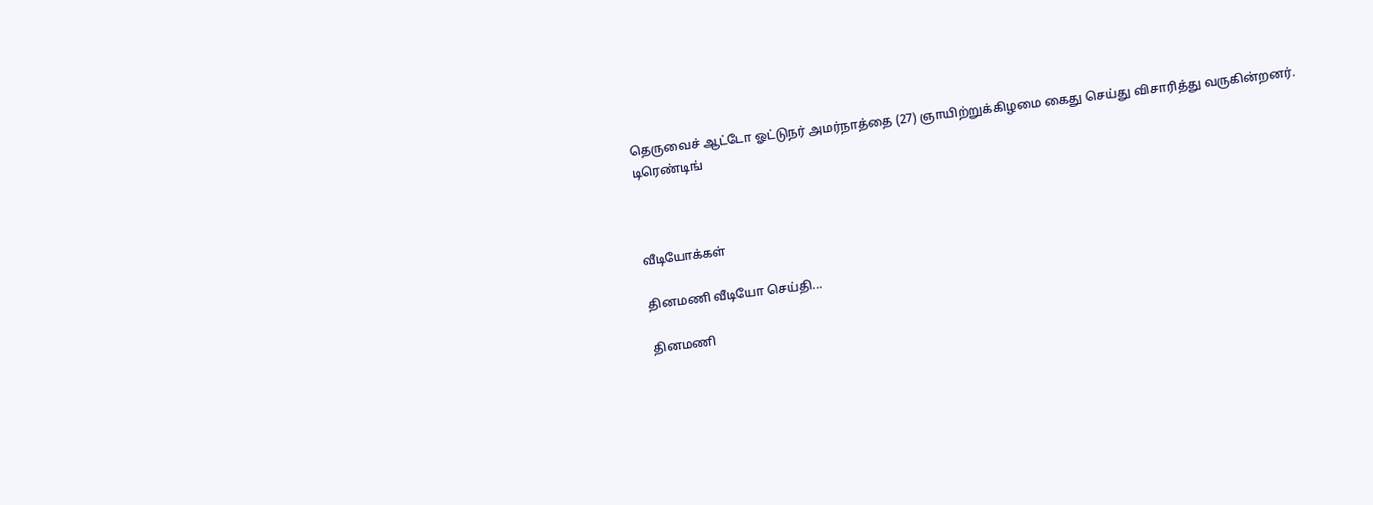தெருவைச் ஆட்டோ ஓட்டுநர் அமர்நாத்தை (27) ஞாயிற்றுக்கிழமை கைது செய்து விசாரித்து வருகின்றனர்.
டிரெண்டிங்



வீடியோக்கள்

தினமணி வீடியோ செய்தி...

தினமணி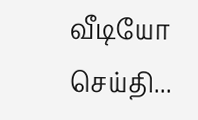வீடியோ செய்தி...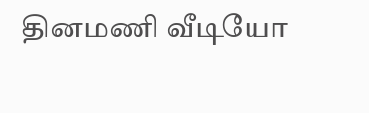தினமணி வீடியோ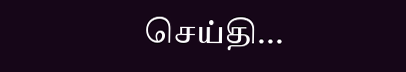செய்தி...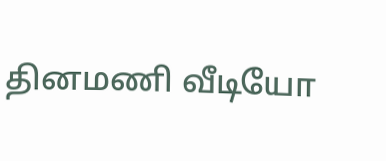தினமணி வீடியோ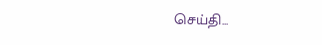செய்தி...